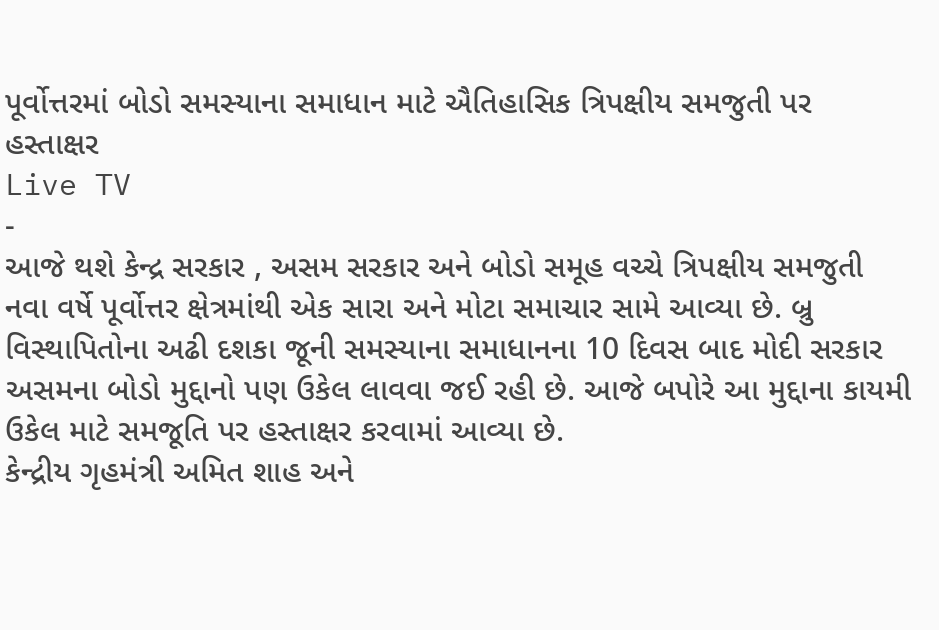પૂર્વોત્તરમાં બોડો સમસ્યાના સમાધાન માટે ઐતિહાસિક ત્રિપક્ષીય સમજુતી પર હસ્તાક્ષર
Live TV
-
આજે થશે કેન્દ્ર સરકાર , અસમ સરકાર અને બોડો સમૂહ વચ્ચે ત્રિપક્ષીય સમજુતી
નવા વર્ષે પૂર્વોત્તર ક્ષેત્રમાંથી એક સારા અને મોટા સમાચાર સામે આવ્યા છે. બ્રુ વિસ્થાપિતોના અઢી દશકા જૂની સમસ્યાના સમાધાનના 10 દિવસ બાદ મોદી સરકાર અસમના બોડો મુદ્દાનો પણ ઉકેલ લાવવા જઈ રહી છે. આજે બપોરે આ મુદ્દાના કાયમી ઉકેલ માટે સમજૂતિ પર હસ્તાક્ષર કરવામાં આવ્યા છે.
કેન્દ્રીય ગૃહમંત્રી અમિત શાહ અને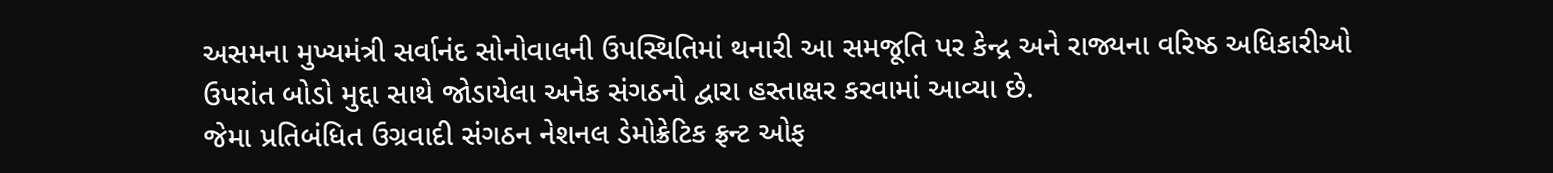અસમના મુખ્યમંત્રી સર્વાનંદ સોનોવાલની ઉપસ્થિતિમાં થનારી આ સમજૂતિ પર કેન્દ્ર અને રાજ્યના વરિષ્ઠ અધિકારીઓ ઉપરાંત બોડો મુદ્દા સાથે જોડાયેલા અનેક સંગઠનો દ્વારા હસ્તાક્ષર કરવામાં આવ્યા છે.
જેમા પ્રતિબંધિત ઉગ્રવાદી સંગઠન નેશનલ ડેમોક્રેટિક ફ્રન્ટ ઓફ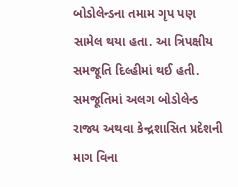બોડોલેન્ડના તમામ ગૃપ પણ સામેલ થયા હતા. આ ત્રિપક્ષીય સમજૂતિ દિલ્હીમાં થઈ હતી. સમજૂતિમાં અલગ બોડોલેન્ડ રાજ્ય અથવા કેન્દ્રશાસિત પ્રદેશની માગ વિના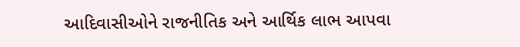આદિવાસીઓને રાજનીતિક અને આર્થિક લાભ આપવા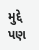મુદ્દે પણ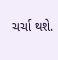ચર્ચા થશે.